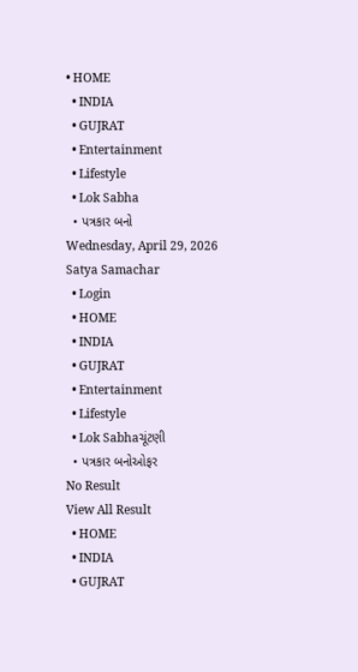• HOME
  • INDIA
  • GUJRAT
  • Entertainment
  • Lifestyle
  • Lok Sabha
  • પત્રકાર બનો
Wednesday, April 29, 2026
Satya Samachar
  • Login
  • HOME
  • INDIA
  • GUJRAT
  • Entertainment
  • Lifestyle
  • Lok Sabhaચૂંટણી
  • પત્રકાર બનોઓફર
No Result
View All Result
  • HOME
  • INDIA
  • GUJRAT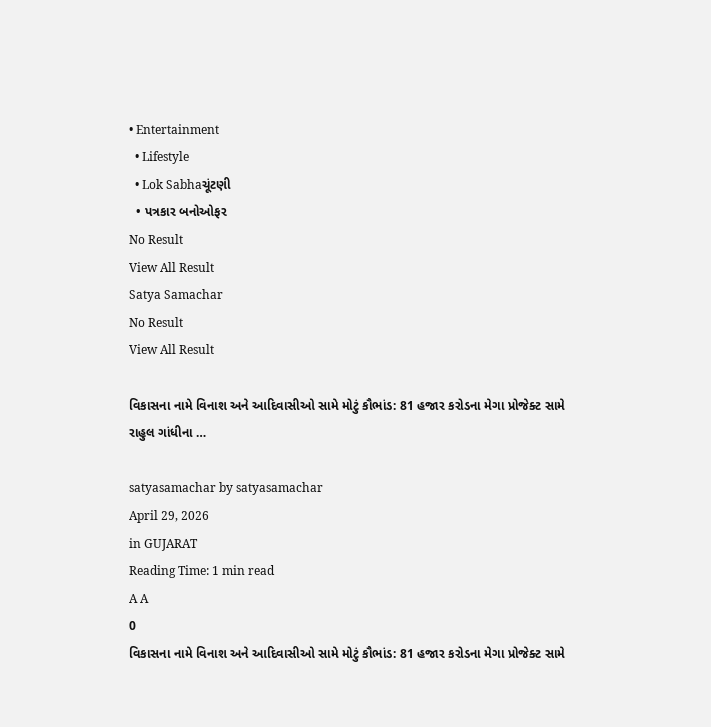• Entertainment
  • Lifestyle
  • Lok Sabhaચૂંટણી
  • પત્રકાર બનોઓફર
No Result
View All Result
Satya Samachar
No Result
View All Result

વિકાસના નામે વિનાશ અને આદિવાસીઓ સામે મોટું કૌભાંડ: 81 હજાર કરોડના મેગા પ્રોજેક્ટ સામે રાહુલ ગાંધીના …

satyasamachar by satyasamachar
April 29, 2026
in GUJARAT
Reading Time: 1 min read
A A
0
વિકાસના નામે વિનાશ અને આદિવાસીઓ સામે મોટું કૌભાંડ: 81 હજાર કરોડના મેગા પ્રોજેક્ટ સામે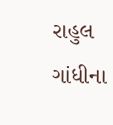રાહુલ ગાંધીના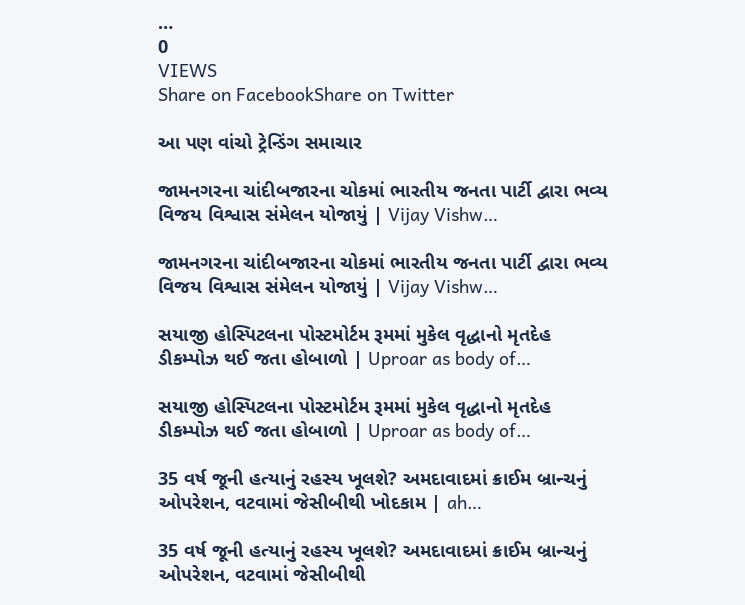…
0
VIEWS
Share on FacebookShare on Twitter

આ પણ વાંચો ટ્રેન્ડિંગ સમાચાર

જામનગરના ચાંદીબજારના ચોકમાં ભારતીય જનતા પાર્ટી દ્વારા ભવ્ય વિજય વિશ્વાસ સંમેલન યોજાયું | Vijay Vishw…

જામનગરના ચાંદીબજારના ચોકમાં ભારતીય જનતા પાર્ટી દ્વારા ભવ્ય વિજય વિશ્વાસ સંમેલન યોજાયું | Vijay Vishw…

સયાજી હોસ્પિટલના પોસ્ટમોર્ટમ રૂમમાં મુકેલ વૃદ્ધાનો મૃતદેહ ડીકમ્પોઝ થઈ જતા હોબાળો | Uproar as body of…

સયાજી હોસ્પિટલના પોસ્ટમોર્ટમ રૂમમાં મુકેલ વૃદ્ધાનો મૃતદેહ ડીકમ્પોઝ થઈ જતા હોબાળો | Uproar as body of…

35 વર્ષ જૂની હત્યાનું રહસ્ય ખૂલશે? અમદાવાદમાં ક્રાઈમ બ્રાન્ચનું ઓપરેશન, વટવામાં જેસીબીથી ખોદકામ | ah…

35 વર્ષ જૂની હત્યાનું રહસ્ય ખૂલશે? અમદાવાદમાં ક્રાઈમ બ્રાન્ચનું ઓપરેશન, વટવામાં જેસીબીથી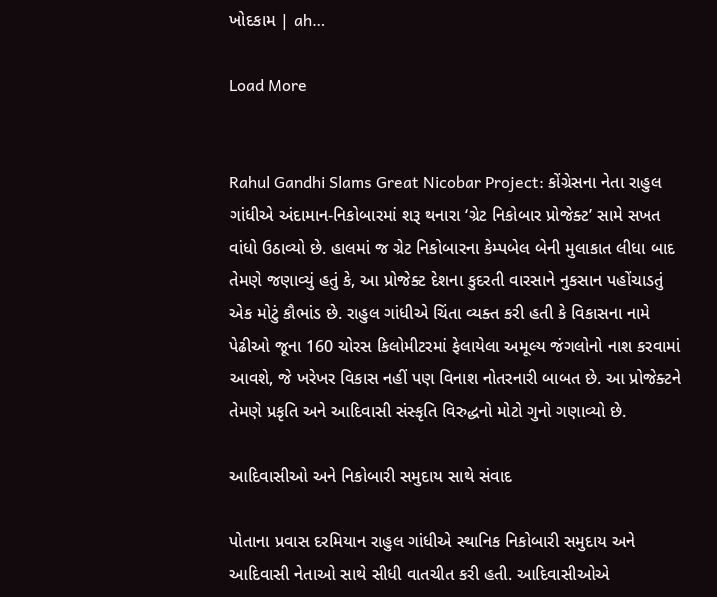ખોદકામ | ah…

Load More


Rahul Gandhi Slams Great Nicobar Project: કોંગ્રેસના નેતા રાહુલ ગાંધીએ અંદામાન-નિકોબારમાં શરૂ થનારા ‘ગ્રેટ નિકોબાર પ્રોજેક્ટ’ સામે સખત વાંધો ઉઠાવ્યો છે. હાલમાં જ ગ્રેટ નિકોબારના કેમ્પબેલ બેની મુલાકાત લીધા બાદ તેમણે જણાવ્યું હતું કે, આ પ્રોજેક્ટ દેશના કુદરતી વારસાને નુકસાન પહોંચાડતું એક મોટું કૌભાંડ છે. રાહુલ ગાંધીએ ચિંતા વ્યક્ત કરી હતી કે વિકાસના નામે પેઢીઓ જૂના 160 ચોરસ કિલોમીટરમાં ફેલાયેલા અમૂલ્ય જંગલોનો નાશ કરવામાં આવશે, જે ખરેખર વિકાસ નહીં પણ વિનાશ નોતરનારી બાબત છે. આ પ્રોજેક્ટને તેમણે પ્રકૃતિ અને આદિવાસી સંસ્કૃતિ વિરુદ્ધનો મોટો ગુનો ગણાવ્યો છે.

આદિવાસીઓ અને નિકોબારી સમુદાય સાથે સંવાદ

પોતાના પ્રવાસ દરમિયાન રાહુલ ગાંધીએ સ્થાનિક નિકોબારી સમુદાય અને આદિવાસી નેતાઓ સાથે સીધી વાતચીત કરી હતી. આદિવાસીઓએ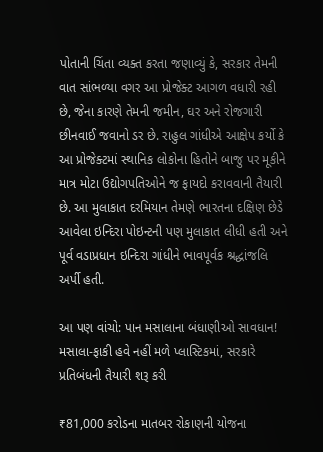પોતાની ચિંતા વ્યક્ત કરતા જણાવ્યું કે, સરકાર તેમની વાત સાંભળ્યા વગર આ પ્રોજેક્ટ આગળ વધારી રહી છે, જેના કારણે તેમની જમીન, ઘર અને રોજગારી છીનવાઈ જવાનો ડર છે. રાહુલ ગાંધીએ આક્ષેપ કર્યો કે આ પ્રોજેક્ટમાં સ્થાનિક લોકોના હિતોને બાજુ પર મૂકીને માત્ર મોટા ઉદ્યોગપતિઓને જ ફાયદો કરાવવાની તૈયારી છે. આ મુલાકાત દરમિયાન તેમણે ભારતના દક્ષિણ છેડે આવેલા ઇન્દિરા પોઇન્ટની પણ મુલાકાત લીધી હતી અને પૂર્વ વડાપ્રધાન ઇન્દિરા ગાંધીને ભાવપૂર્વક શ્રદ્ધાંજલિ અર્પી હતી.

આ પણ વાંચો: પાન મસાલાના બંધાણીઓ સાવધાન! મસાલા-ફાકી હવે નહીં મળે પ્લાસ્ટિકમાં, સરકારે પ્રતિબંધની તૈયારી શરૂ કરી

₹81,000 કરોડના માતબર રોકાણની યોજના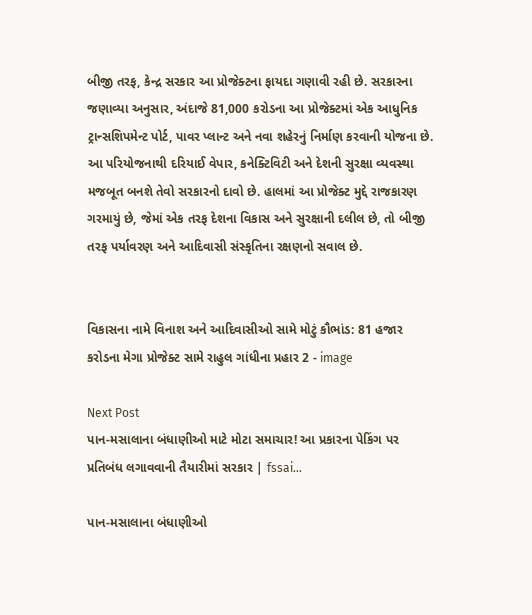બીજી તરફ, કેન્દ્ર સરકાર આ પ્રોજેક્ટના ફાયદા ગણાવી રહી છે. સરકારના જણાવ્યા અનુસાર, અંદાજે 81,000 કરોડના આ પ્રોજેક્ટમાં એક આધુનિક ટ્રાન્સશિપમેન્ટ પોર્ટ, પાવર પ્લાન્ટ અને નવા શહેરનું નિર્માણ કરવાની યોજના છે. આ પરિયોજનાથી દરિયાઈ વેપાર, કનેક્ટિવિટી અને દેશની સુરક્ષા વ્યવસ્થા મજબૂત બનશે તેવો સરકારનો દાવો છે. હાલમાં આ પ્રોજેક્ટ મુદ્દે રાજકારણ ગરમાયું છે, જેમાં એક તરફ દેશના વિકાસ અને સુરક્ષાની દલીલ છે, તો બીજી તરફ પર્યાવરણ અને આદિવાસી સંસ્કૃતિના રક્ષણનો સવાલ છે.


વિકાસના નામે વિનાશ અને આદિવાસીઓ સામે મોટું કૌભાંડ: 81 હજાર કરોડના મેગા પ્રોજેક્ટ સામે રાહુલ ગાંધીના પ્રહાર 2 - image

Next Post
પાન-મસાલાના બંધાણીઓ માટે મોટા સમાચાર! આ પ્રકારના પેકિંગ પર પ્રતિબંધ લગાવવાની તૈયારીમાં સરકાર | fssai…

પાન-મસાલાના બંધાણીઓ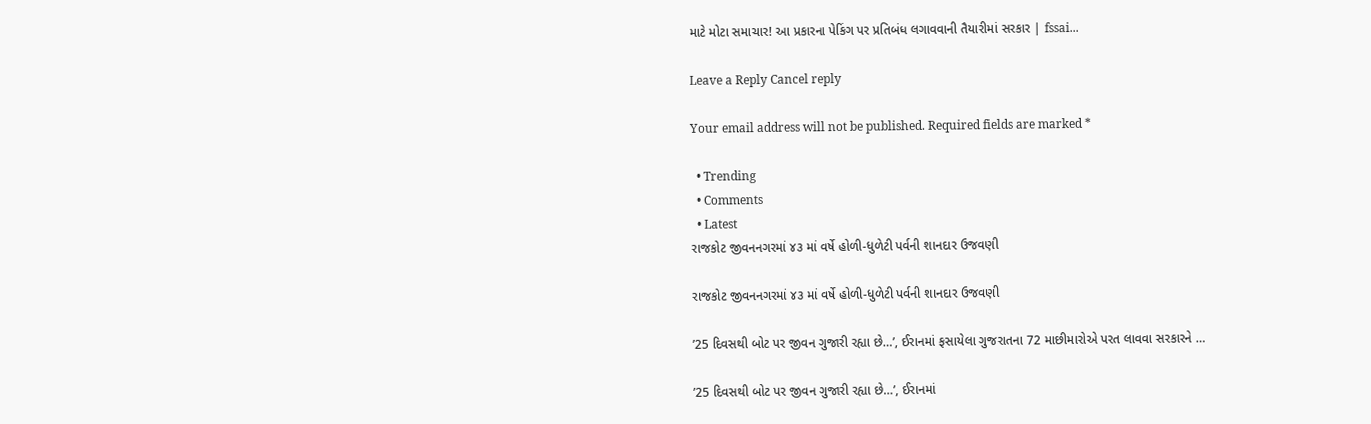માટે મોટા સમાચાર! આ પ્રકારના પેકિંગ પર પ્રતિબંધ લગાવવાની તૈયારીમાં સરકાર | fssai...

Leave a Reply Cancel reply

Your email address will not be published. Required fields are marked *

  • Trending
  • Comments
  • Latest
રાજકોટ જીવનનગરમાં ૪૩ માં વર્ષે હોળી-ધુળેટી પર્વની શાનદાર ઉજવણી

રાજકોટ જીવનનગરમાં ૪૩ માં વર્ષે હોળી-ધુળેટી પર્વની શાનદાર ઉજવણી

’25 દિવસથી બોટ પર જીવન ગુજારી રહ્યા છે…’, ઈરાનમાં ફસાયેલા ગુજરાતના 72 માછીમારોએ પરત લાવવા સરકારને …

’25 દિવસથી બોટ પર જીવન ગુજારી રહ્યા છે…’, ઈરાનમાં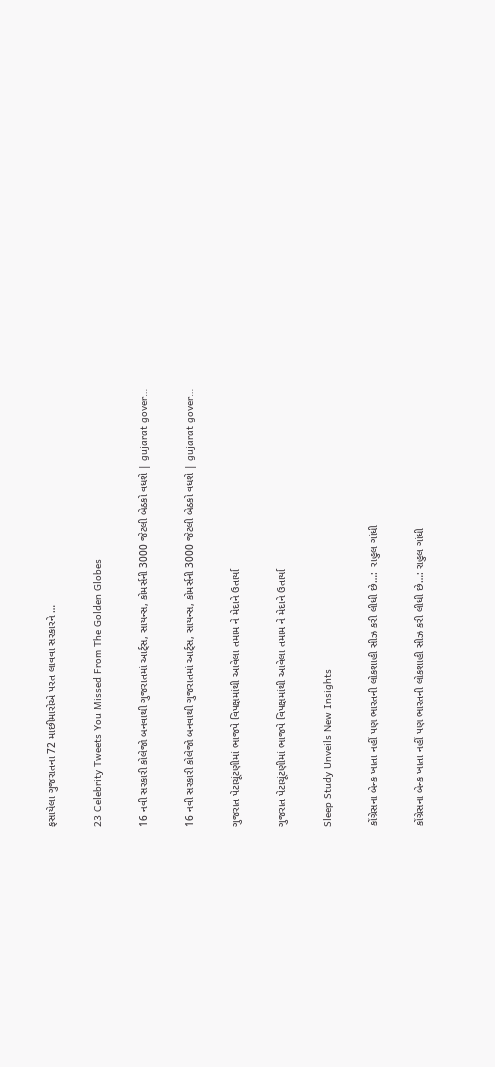ફસાયેલા ગુજરાતના 72 માછીમારોએ પરત લાવવા સરકારને …

23 Celebrity Tweets You Missed From The Golden Globes

16 નવી સરકારી કોલેજો બનવાથી ગુજરાતમાં આર્ટ્સ, સાયન્સ, કોમર્સની 3000 જેટલી બેઠકો વધશે | gujarat gover…

16 નવી સરકારી કોલેજો બનવાથી ગુજરાતમાં આર્ટ્સ, સાયન્સ, કોમર્સની 3000 જેટલી બેઠકો વધશે | gujarat gover…

ગુજરાત પેટાચૂંટણીમાં ભાજપે વિપક્ષમાંથી આવેલા તમામ ને મેદાને ઉતાર્યા

ગુજરાત પેટાચૂંટણીમાં ભાજપે વિપક્ષમાંથી આવેલા તમામ ને મેદાને ઉતાર્યા

Sleep Study Unveils New Insights

કોંગ્રેસના બેન્ક ખાતા નહીં પણ ભારતની લોકશાહી સીઝ કરી લીધી છે…:  રાહુલ ગાંધી

કોંગ્રેસના બેન્ક ખાતા નહીં પણ ભારતની લોકશાહી સીઝ કરી લીધી છે…: રાહુલ ગાંધી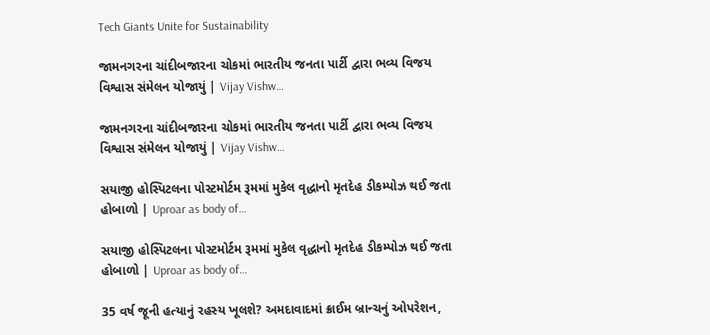Tech Giants Unite for Sustainability

જામનગરના ચાંદીબજારના ચોકમાં ભારતીય જનતા પાર્ટી દ્વારા ભવ્ય વિજય વિશ્વાસ સંમેલન યોજાયું | Vijay Vishw…

જામનગરના ચાંદીબજારના ચોકમાં ભારતીય જનતા પાર્ટી દ્વારા ભવ્ય વિજય વિશ્વાસ સંમેલન યોજાયું | Vijay Vishw…

સયાજી હોસ્પિટલના પોસ્ટમોર્ટમ રૂમમાં મુકેલ વૃદ્ધાનો મૃતદેહ ડીકમ્પોઝ થઈ જતા હોબાળો | Uproar as body of…

સયાજી હોસ્પિટલના પોસ્ટમોર્ટમ રૂમમાં મુકેલ વૃદ્ધાનો મૃતદેહ ડીકમ્પોઝ થઈ જતા હોબાળો | Uproar as body of…

35 વર્ષ જૂની હત્યાનું રહસ્ય ખૂલશે? અમદાવાદમાં ક્રાઈમ બ્રાન્ચનું ઓપરેશન,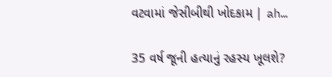વટવામાં જેસીબીથી ખોદકામ | ah…

35 વર્ષ જૂની હત્યાનું રહસ્ય ખૂલશે?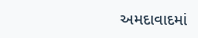અમદાવાદમાં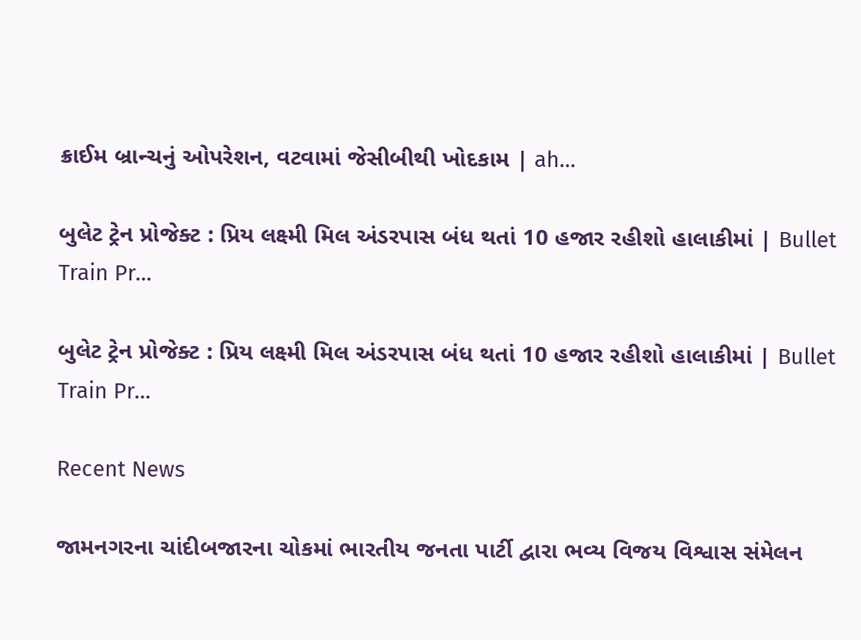ક્રાઈમ બ્રાન્ચનું ઓપરેશન, વટવામાં જેસીબીથી ખોદકામ | ah…

બુલેટ ટ્રેન પ્રોજેક્ટ : પ્રિય લક્ષ્મી મિલ અંડરપાસ બંધ થતાં 10 હજાર રહીશો હાલાકીમાં | Bullet Train Pr…

બુલેટ ટ્રેન પ્રોજેક્ટ : પ્રિય લક્ષ્મી મિલ અંડરપાસ બંધ થતાં 10 હજાર રહીશો હાલાકીમાં | Bullet Train Pr…

Recent News

જામનગરના ચાંદીબજારના ચોકમાં ભારતીય જનતા પાર્ટી દ્વારા ભવ્ય વિજય વિશ્વાસ સંમેલન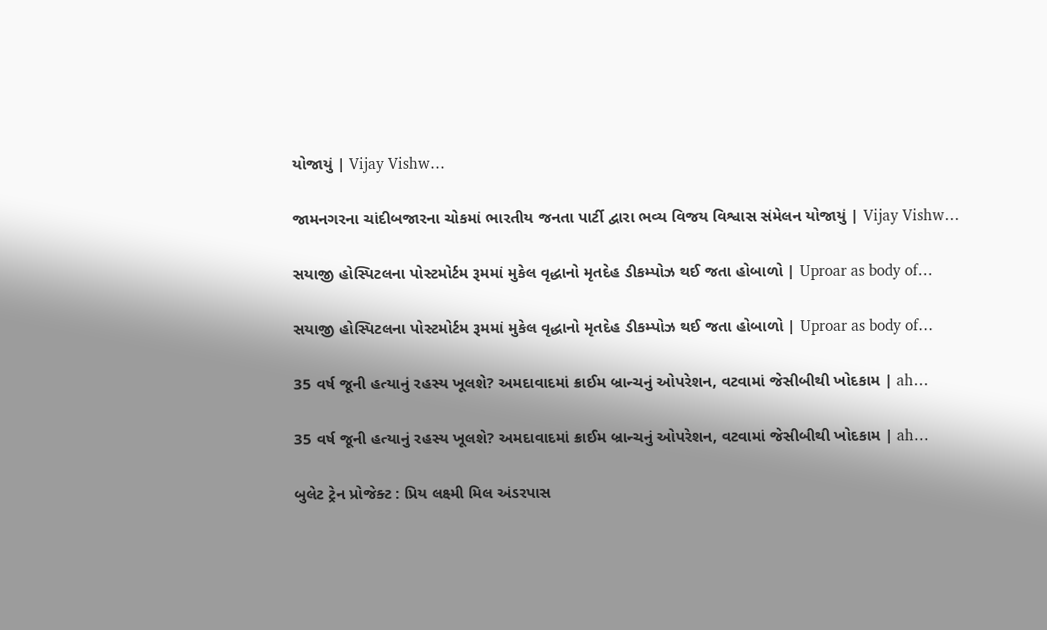યોજાયું | Vijay Vishw…

જામનગરના ચાંદીબજારના ચોકમાં ભારતીય જનતા પાર્ટી દ્વારા ભવ્ય વિજય વિશ્વાસ સંમેલન યોજાયું | Vijay Vishw…

સયાજી હોસ્પિટલના પોસ્ટમોર્ટમ રૂમમાં મુકેલ વૃદ્ધાનો મૃતદેહ ડીકમ્પોઝ થઈ જતા હોબાળો | Uproar as body of…

સયાજી હોસ્પિટલના પોસ્ટમોર્ટમ રૂમમાં મુકેલ વૃદ્ધાનો મૃતદેહ ડીકમ્પોઝ થઈ જતા હોબાળો | Uproar as body of…

35 વર્ષ જૂની હત્યાનું રહસ્ય ખૂલશે? અમદાવાદમાં ક્રાઈમ બ્રાન્ચનું ઓપરેશન, વટવામાં જેસીબીથી ખોદકામ | ah…

35 વર્ષ જૂની હત્યાનું રહસ્ય ખૂલશે? અમદાવાદમાં ક્રાઈમ બ્રાન્ચનું ઓપરેશન, વટવામાં જેસીબીથી ખોદકામ | ah…

બુલેટ ટ્રેન પ્રોજેક્ટ : પ્રિય લક્ષ્મી મિલ અંડરપાસ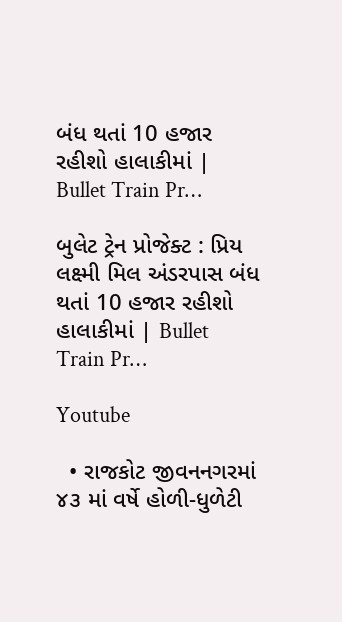બંધ થતાં 10 હજાર રહીશો હાલાકીમાં | Bullet Train Pr…

બુલેટ ટ્રેન પ્રોજેક્ટ : પ્રિય લક્ષ્મી મિલ અંડરપાસ બંધ થતાં 10 હજાર રહીશો હાલાકીમાં | Bullet Train Pr…

Youtube

  • રાજકોટ જીવનનગરમાં ૪૩ માં વર્ષે હોળી-ધુળેટી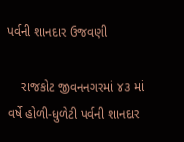પર્વની શાનદાર ઉજવણી

    રાજકોટ જીવનનગરમાં ૪૩ માં વર્ષે હોળી-ધુળેટી પર્વની શાનદાર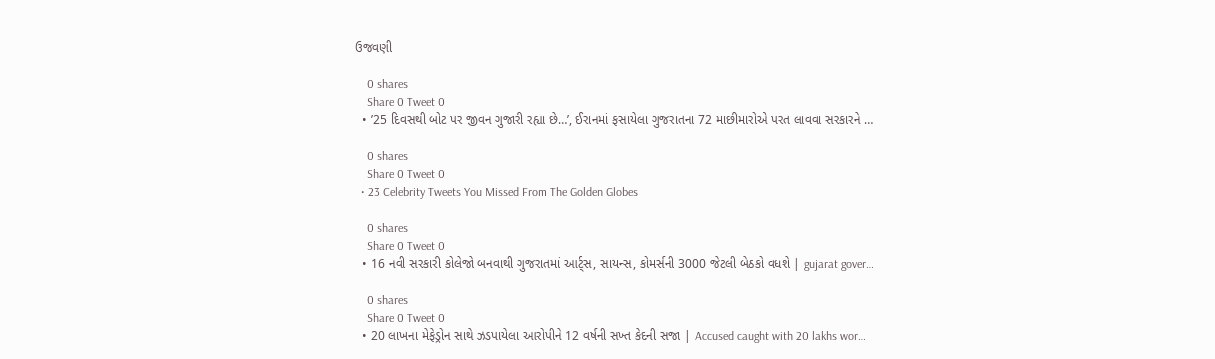ઉજવણી

    0 shares
    Share 0 Tweet 0
  • ’25 દિવસથી બોટ પર જીવન ગુજારી રહ્યા છે…’, ઈરાનમાં ફસાયેલા ગુજરાતના 72 માછીમારોએ પરત લાવવા સરકારને …

    0 shares
    Share 0 Tweet 0
  • 23 Celebrity Tweets You Missed From The Golden Globes

    0 shares
    Share 0 Tweet 0
  • 16 નવી સરકારી કોલેજો બનવાથી ગુજરાતમાં આર્ટ્સ, સાયન્સ, કોમર્સની 3000 જેટલી બેઠકો વધશે | gujarat gover…

    0 shares
    Share 0 Tweet 0
  • 20 લાખના મેફેડ્રોન સાથે ઝડપાયેલા આરોપીને 12 વર્ષની સખ્ત કેદની સજા | Accused caught with 20 lakhs wor…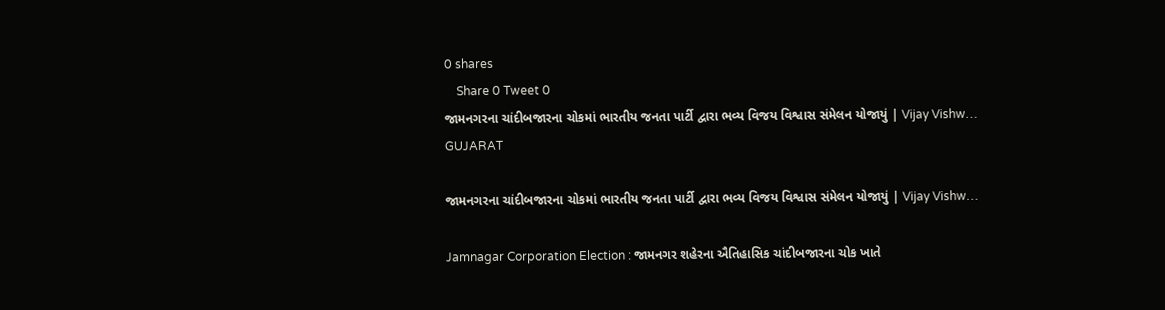0 shares
    Share 0 Tweet 0
જામનગરના ચાંદીબજારના ચોકમાં ભારતીય જનતા પાર્ટી દ્વારા ભવ્ય વિજય વિશ્વાસ સંમેલન યોજાયું | Vijay Vishw…
GUJARAT

જામનગરના ચાંદીબજારના ચોકમાં ભારતીય જનતા પાર્ટી દ્વારા ભવ્ય વિજય વિશ્વાસ સંમેલન યોજાયું | Vijay Vishw…

Jamnagar Corporation Election : જામનગર શહેરના ઐતિહાસિક ચાંદીબજારના ચોક ખાતે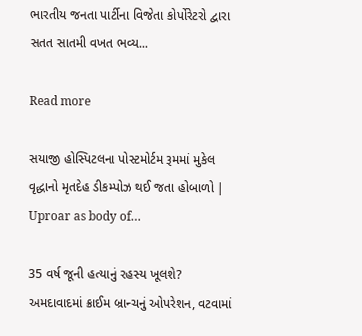ભારતીય જનતા પાર્ટીના વિજેતા કોર્પોરેટરો દ્વારા સતત સાતમી વખત ભવ્ય...

Read more

સયાજી હોસ્પિટલના પોસ્ટમોર્ટમ રૂમમાં મુકેલ વૃદ્ધાનો મૃતદેહ ડીકમ્પોઝ થઈ જતા હોબાળો | Uproar as body of…

35 વર્ષ જૂની હત્યાનું રહસ્ય ખૂલશે? અમદાવાદમાં ક્રાઈમ બ્રાન્ચનું ઓપરેશન, વટવામાં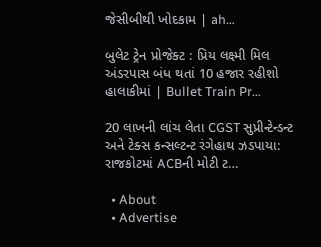જેસીબીથી ખોદકામ | ah…

બુલેટ ટ્રેન પ્રોજેક્ટ : પ્રિય લક્ષ્મી મિલ અંડરપાસ બંધ થતાં 10 હજાર રહીશો હાલાકીમાં | Bullet Train Pr…

20 લાખની લાંચ લેતા CGST સુપ્રીન્ટેન્ડન્ટ અને ટેક્સ કન્સલ્ટન્ટ રંગેહાથ ઝડપાયા: રાજકોટમાં ACBની મોટી ટ…

  • About
  • Advertise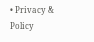• Privacy & Policy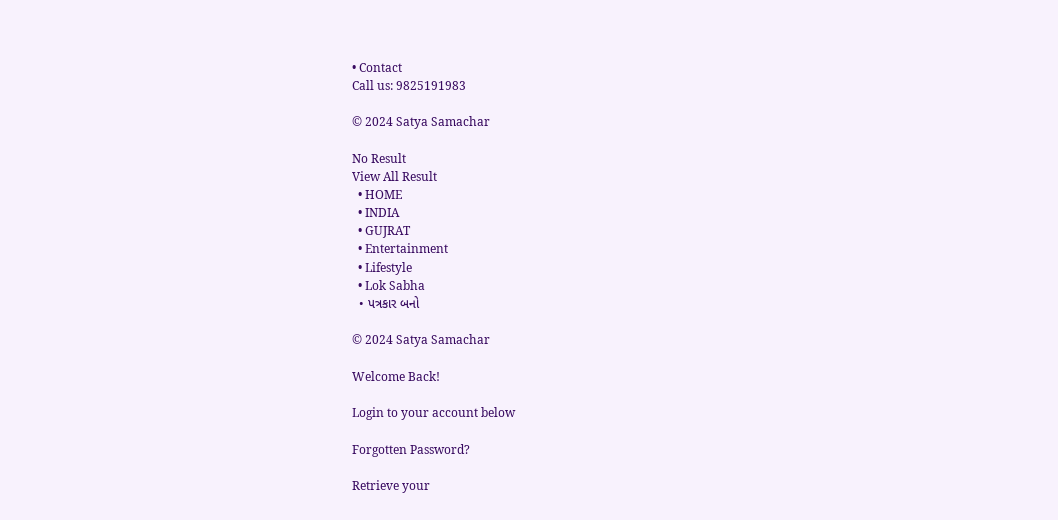• Contact
Call us: 9825191983

© 2024 Satya Samachar

No Result
View All Result
  • HOME
  • INDIA
  • GUJRAT
  • Entertainment
  • Lifestyle
  • Lok Sabha
  • પત્રકાર બનો

© 2024 Satya Samachar

Welcome Back!

Login to your account below

Forgotten Password?

Retrieve your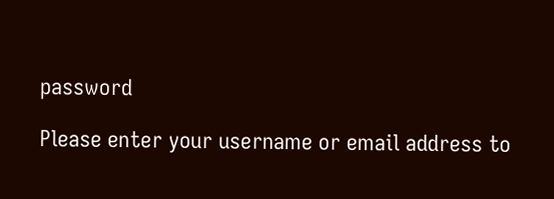password

Please enter your username or email address to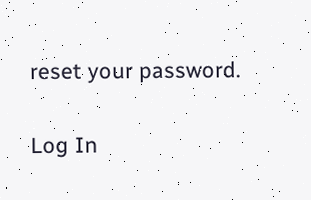reset your password.

Log In